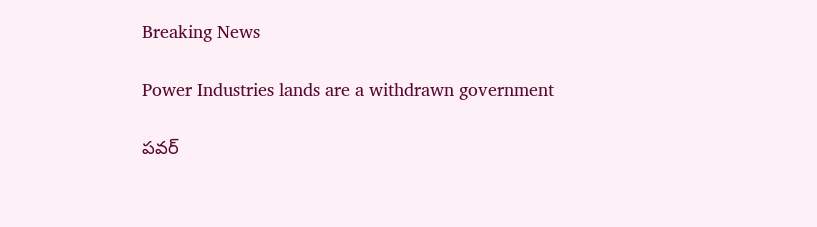Breaking News

Power Industries lands are a withdrawn government

పవర్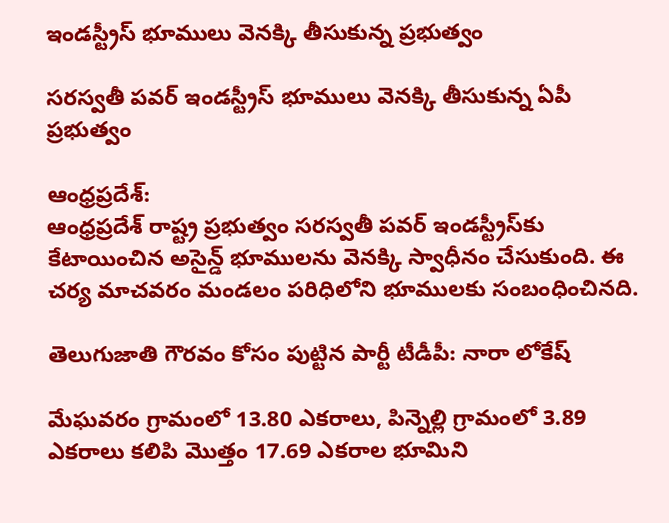ఇండస్ట్రీస్ భూములు వెనక్కి తీసుకున్న ప్రభుత్వం

సరస్వతీ పవర్ ఇండస్ట్రీస్ భూములు వెనక్కి తీసుకున్న ఏపీ ప్రభుత్వం

ఆంధ్రప్రదేశ్:
ఆంధ్రప్రదేశ్ రాష్ట్ర ప్రభుత్వం సరస్వతీ పవర్ ఇండస్ట్రీస్‌కు కేటాయించిన అసైన్డ్ భూములను వెనక్కి స్వాధీనం చేసుకుంది. ఈ చర్య మాచవరం మండలం పరిధిలోని భూములకు సంబంధించినది.

తెలుగుజాతి గౌరవం కోసం పుట్టిన పార్టీ టీడీపీ: నారా లోకేష్

మేఘవరం గ్రామంలో 13.80 ఎకరాలు, పిన్నెల్లి గ్రామంలో 3.89 ఎకరాలు కలిపి మొత్తం 17.69 ఎకరాల భూమిని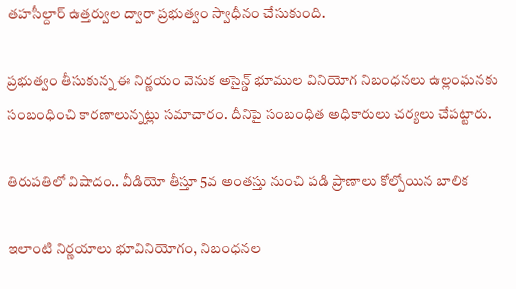తహసీల్దార్ ఉత్తర్వుల ద్వారా ప్రభుత్వం స్వాధీనం చేసుకుంది.

ప్రభుత్వం తీసుకున్న ఈ నిర్ణయం వెనుక అసైన్డ్ భూముల వినియోగ నిబంధనలు ఉల్లంఘనకు సంబంధించి కారణాలున్నట్లు సమాచారం. దీనిపై సంబంధిత అధికారులు చర్యలు చేపట్టారు.

తిరుపతిలో విషాదం.. వీడియో తీస్తూ 5వ అంతస్తు నుంచి పడి ప్రాణాలు కోల్పోయిన బాలిక

ఇలాంటి నిర్ణయాలు భూవినియోగం, నిబంధనల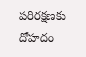పరిరక్షణకు దోహదం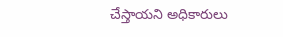చేస్తాయని అధికారులు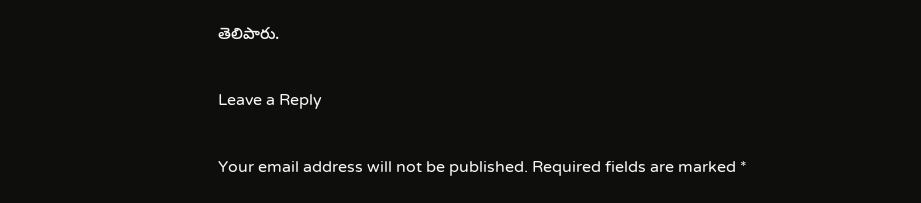తెలిపారు.

Leave a Reply

Your email address will not be published. Required fields are marked *